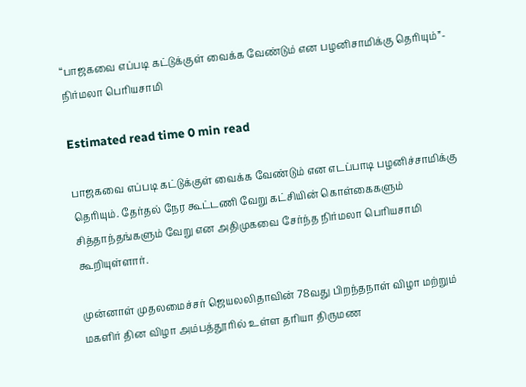“பாஜகவை எப்படி கட்டுக்குள் வைக்க வேண்டும் என பழனிசாமிக்கு தெரியும்”- நிர்மலா பெரியசாமி

Estimated read time 0 min read

பாஜகவை எப்படி கட்டுக்குள் வைக்க வேண்டும் என எடப்பாடி பழனிச்சாமிக்கு தெரியும். தேர்தல் நேர கூட்டணி வேறு கட்சியின் கொள்கைகளும் சித்தாந்தங்களும் வேறு என அதிமுகவை சேர்ந்த நிர்மலா பெரியசாமி கூறியுள்ளார்.

முன்னாள் முதலமைச்சர் ஜெயலலிதாவின் 78வது பிறந்தநாள் விழா மற்றும் மகளிர் தின விழா அம்பத்தூரில் உள்ள தரியா திருமண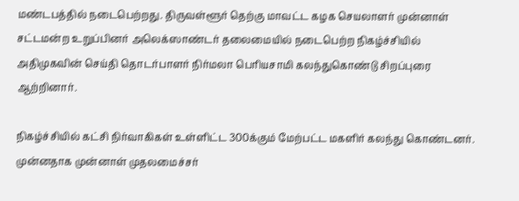மண்டபத்தில் நடைபெற்றது. திருவள்ளூர் தெற்கு மாவட்ட கழக செயலாளர் முன்னாள் சட்டமன்ற உறுப்பினர் அலெக்ஸாண்டர் தலைமையில் நடைபெற்ற நிகழ்ச்சியில் அதிமுகவின் செய்தி தொடர்பாளர் நிர்மலா பெரியசாமி கலந்துகொண்டு சிறப்புரை ஆற்றினார்.

நிகழ்ச்சியில் கட்சி நிர்வாகிகள் உள்ளிட்ட 300க்கும் மேற்பட்ட மகளிர் கலந்து கொண்டனர். முன்னதாக முன்னாள் முதலமைச்சர்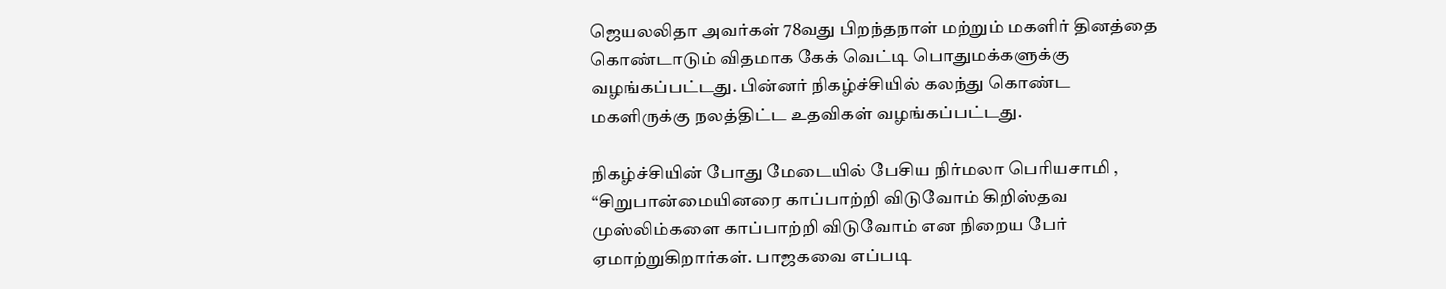ஜெயலலிதா அவர்கள் 78வது பிறந்தநாள் மற்றும் மகளிர் தினத்தை கொண்டாடும் விதமாக கேக் வெட்டி பொதுமக்களுக்கு வழங்கப்பட்டது. பின்னர் நிகழ்ச்சியில் கலந்து கொண்ட மகளிருக்கு நலத்திட்ட உதவிகள் வழங்கப்பட்டது.

நிகழ்ச்சியின் போது மேடையில் பேசிய நிர்மலா பெரியசாமி , “சிறுபான்மையினரை காப்பாற்றி விடுவோம் கிறிஸ்தவ முஸ்லிம்களை காப்பாற்றி விடுவோம் என நிறைய பேர் ஏமாற்றுகிறார்கள். பாஜகவை எப்படி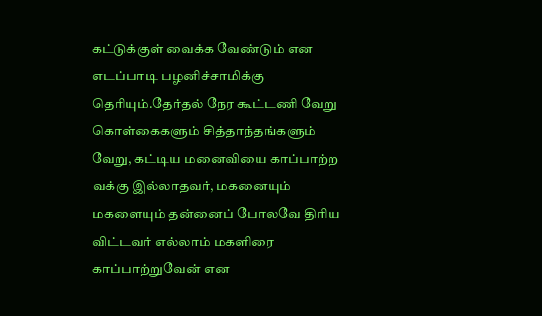கட்டுக்குள் வைக்க வேண்டும் என எடப்பாடி பழனிச்சாமிக்கு தெரியும்.தேர்தல் நேர கூட்டணி வேறு கொள்கைகளும் சித்தாந்தங்களும் வேறு, கட்டிய மனைவியை காப்பாற்ற வக்கு இல்லாதவர், மகனையும் மகளையும் தன்னைப் போலவே திரிய விட்டவர் எல்லாம் மகளிரை காப்பாற்றுவேன் என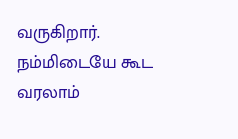வருகிறார். நம்மிடையே கூட வரலாம்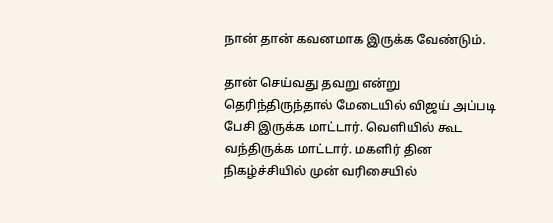நான் தான் கவனமாக இருக்க வேண்டும்.

தான் செய்வது தவறு என்று தெரிந்திருந்தால் மேடையில் விஜய் அப்படி பேசி இருக்க மாட்டார். வெளியில் கூட வந்திருக்க மாட்டார். மகளிர் தின நிகழ்ச்சியில் முன் வரிசையில்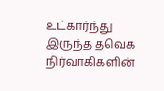உட்கார்ந்து இருந்த தவெக நிர்வாகிகளின்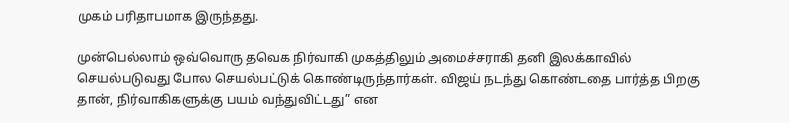முகம் பரிதாபமாக இருந்தது.

முன்பெல்லாம் ஒவ்வொரு தவெக நிர்வாகி முகத்திலும் அமைச்சராகி தனி இலக்காவில் செயல்படுவது போல செயல்பட்டுக் கொண்டிருந்தார்கள். விஜய் நடந்து கொண்டதை பார்த்த பிறகு தான், நிர்வாகிகளுக்கு பயம் வந்துவிட்டது” என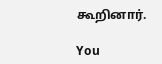கூறினார்.

You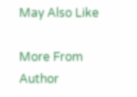May Also Like

More From Author